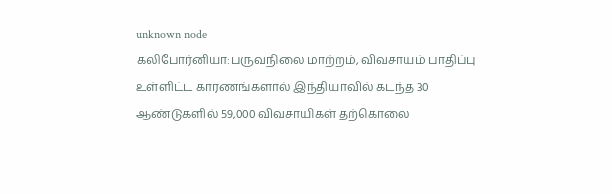unknown node
கலிபோர்னியா:பருவநிலை மாற்றம், விவசாயம் பாதிப்பு உள்ளிட்ட காரணங்களால் இந்தியாவில் கடந்த 30 ஆண்டுகளில் 59,000 விவசாயிகள் தற்கொலை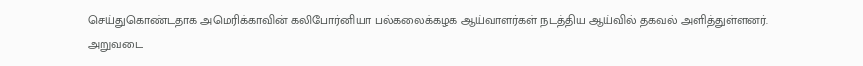செய்துகொண்டதாக அமெரிக்காவின் கலிபோர்னியா பல்கலைக்கழக ஆய்வாளர்கள் நடத்திய ஆய்வில் தகவல் அளித்துள்ளனர். அறுவடை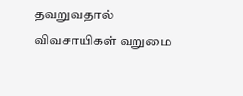தவறுவதால் விவசாயிகள் வறுமை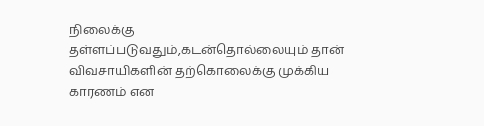நிலைக்கு தள்ளப்படுவதும்,கடன்தொல்லையும் தான் விவசாயிகளின் தற்கொலைக்கு முக்கிய காரணம் என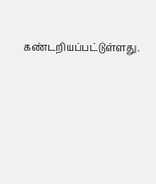கண்டறியப்பட்டுள்ளது.